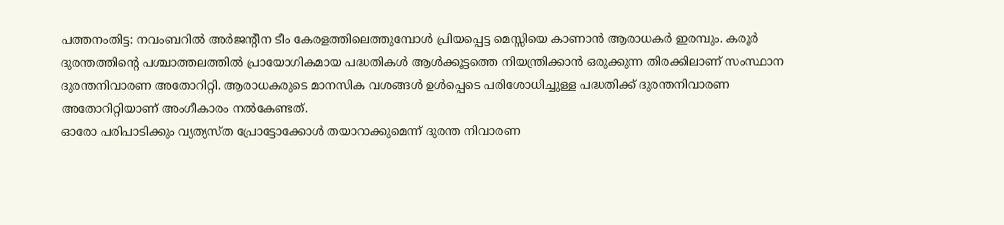പത്തനംതിട്ട: നവംബറിൽ അർജന്റീന ടീം കേരളത്തിലെത്തുമ്പോൾ പ്രിയപ്പെട്ട മെസ്സിയെ കാണാൻ ആരാധകർ ഇരമ്പും. കരൂർ ദുരന്തത്തിന്റെ പശ്ചാത്തലത്തിൽ പ്രായോഗികമായ പദ്ധതികൾ ആൾക്കൂട്ടത്തെ നിയന്ത്രിക്കാൻ ഒരുക്കുന്ന തിരക്കിലാണ് സംസ്ഥാന ദുരന്തനിവാരണ അതോറിറ്റി. ആരാധകരുടെ മാനസിക വശങ്ങൾ ഉൾപ്പെടെ പരിശോധിച്ചുള്ള പദ്ധതിക്ക് ദുരന്തനിവാരണ അതോറിറ്റിയാണ് അംഗീകാരം നൽകേണ്ടത്.
ഓരോ പരിപാടിക്കും വ്യത്യസ്ത പ്രോട്ടോക്കോൾ തയാറാക്കുമെന്ന് ദുരന്ത നിവാരണ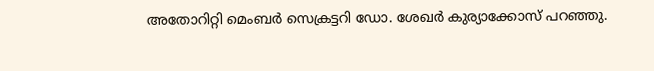അതോറിറ്റി മെംബർ സെക്രട്ടറി ഡോ. ശേഖർ കുര്യാക്കോസ് പറഞ്ഞു.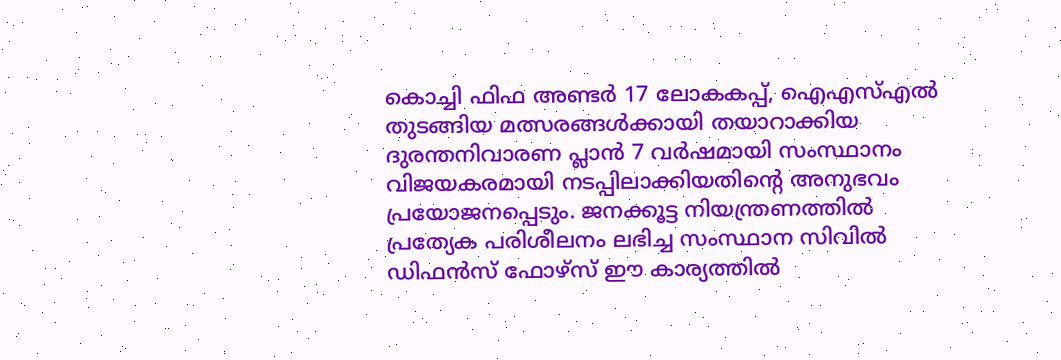കൊച്ചി ഫിഫ അണ്ടർ 17 ലോകകപ്പ്, ഐഎസ്എൽ തുടങ്ങിയ മത്സരങ്ങൾക്കായി തയാറാക്കിയ ദുരന്തനിവാരണ പ്ലാൻ 7 വർഷമായി സംസ്ഥാനം വിജയകരമായി നടപ്പിലാക്കിയതിന്റെ അനുഭവം പ്രയോജനപ്പെടും. ജനക്കൂട്ട നിയന്ത്രണത്തിൽ പ്രത്യേക പരിശീലനം ലഭിച്ച സംസ്ഥാന സിവിൽ ഡിഫൻസ് ഫോഴ്സ് ഈ കാര്യത്തിൽ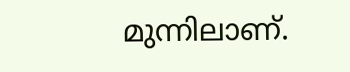മുന്നിലാണ്.